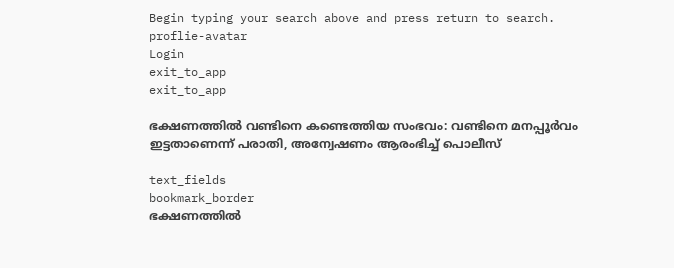Begin typing your search above and press return to search.
proflie-avatar
Login
exit_to_app
exit_to_app

ഭക്ഷണത്തിൽ വണ്ടിനെ കണ്ടെത്തിയ സംഭവം: വണ്ടിനെ മനപ്പൂർവം ഇട്ടതാണെന്ന് പരാതി, അന്വേഷണം ആരംഭിച്ച് പൊലീസ്

text_fields
bookmark_border
ഭക്ഷണത്തിൽ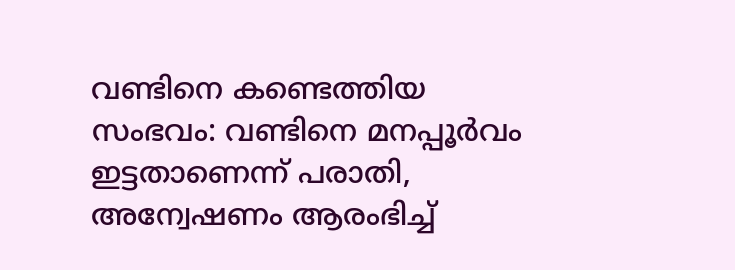വണ്ടിനെ കണ്ടെത്തിയ സംഭവം: വണ്ടിനെ മനപ്പൂർവം ഇട്ടതാണെന്ന് പരാതി, അന്വേഷണം ആരംഭിച്ച്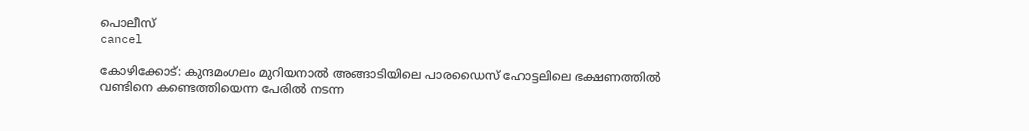പൊലീസ്
cancel

കോഴിക്കോട്: കുന്ദമംഗലം മുറിയനാൽ അങ്ങാടിയിലെ പാരഡൈസ് ഹോട്ടലിലെ ഭക്ഷണത്തിൽ വണ്ടിനെ കണ്ടെത്തിയെന്ന പേരിൽ നടന്ന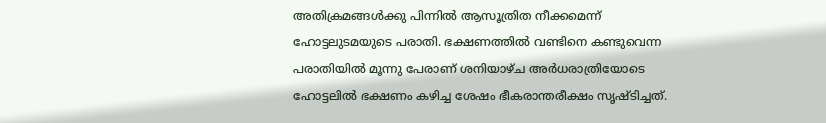അതിക്രമങ്ങൾക്കു പിന്നിൽ ആസൂത്രിത നീക്കമെന്ന് ഹോട്ടലുടമയുടെ പരാതി. ഭക്ഷണത്തിൽ വണ്ടിനെ കണ്ടുവെന്ന പരാതിയിൽ മൂന്നു പേരാണ് ശനിയാഴ്ച അർധരാത്രിയോടെ ഹോട്ടലിൽ ഭക്ഷണം കഴിച്ച ശേഷം ഭീകരാന്തരീക്ഷം സൃഷ്ടിച്ചത്.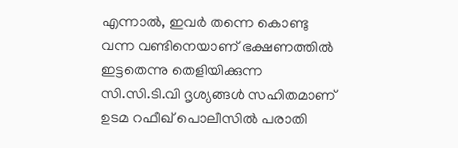എന്നാൽ, ഇവർ തന്നെ കൊണ്ടു വന്ന വണ്ടിനെയാണ് ഭക്ഷണത്തിൽ ഇട്ടതെന്നു തെളിയിക്കുന്ന സി.സി.ടി.വി ദൃശ്യങ്ങൾ സഹിതമാണ് ഉടമ റഫീഖ് പൊലീസിൽ പരാതി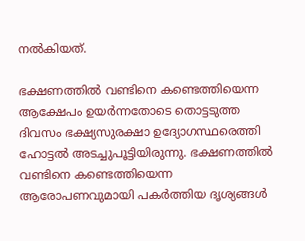നൽകിയത്.

ഭക്ഷണത്തിൽ വണ്ടിനെ കണ്ടെത്തിയെന്ന ആക്ഷേപം ഉയർന്നതോടെ തൊട്ടടുത്ത ദിവസം ഭക്ഷ്യസുരക്ഷാ ഉദ്യോഗസ്ഥരെത്തി ഹോട്ടൽ അടച്ചുപൂട്ടിയിരുന്നു. ഭക്ഷണത്തിൽ വണ്ടിനെ കണ്ടെത്തിയെന്ന ആരോപണവുമായി പകർത്തിയ ദൃശ്യങ്ങൾ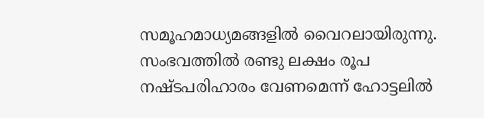സമൂഹമാധ്യമങ്ങളിൽ വൈറലായിരുന്നു. സംഭവത്തിൽ രണ്ടു ലക്ഷം രൂപ നഷ്ടപരിഹാരം വേണമെന്ന് ഹോട്ടലിൽ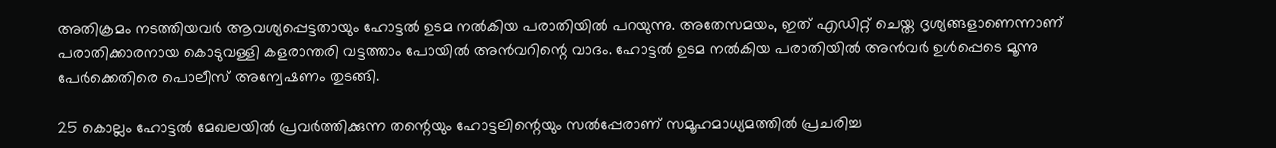അതിക്രമം നടത്തിയവർ ആവശ്യപ്പെട്ടതായും ഹോട്ടൽ ഉടമ നൽകിയ പരാതിയിൽ പറയുന്നു. അതേസമയം, ഇത് എഡിറ്റ് ചെയ്ത ദൃശ്യങ്ങളാണെന്നാണ് പരാതിക്കാരനായ കൊടുവള്ളി കളരാന്തരി വട്ടത്താം പോയിൽ അൻവറിന്റെ വാദം. ഹോട്ടൽ ഉടമ നൽകിയ പരാതിയിൽ അൻവർ ഉൾപ്പെടെ മൂന്നു പേർക്കെതിരെ പൊലീസ് അന്വേഷണം തുടങ്ങി.

25 കൊല്ലം ഹോട്ടൽ മേഖലയിൽ പ്രവർത്തിക്കുന്ന തന്റെയും ഹോട്ടലിന്റെയും സൽപ്പേരാണ് സമൂഹമാധ്യമത്തിൽ പ്രചരിച്ച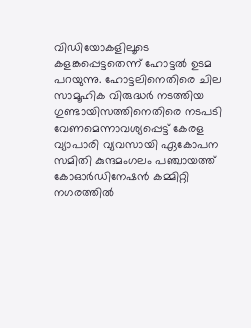വിഡിയോകളിലൂടെ കളങ്കപ്പെട്ടതെന്ന് ഹോട്ടൽ ഉടമ പറയുന്നു. ഹോട്ടലിനെതിരെ ചില സാമൂഹിക വിരുദ്ധർ നടത്തിയ ഗുണ്ടായിസത്തിനെതിരെ നടപടി വേണമെന്നാവശ്യപ്പെട്ട് കേരള വ്യാപാരി വ്യവസായി ഏകോപന സമിതി കുന്ദമംഗലം പഞ്ചായത്ത് കോഓർഡിനേഷൻ കമ്മിറ്റി നഗരത്തിൽ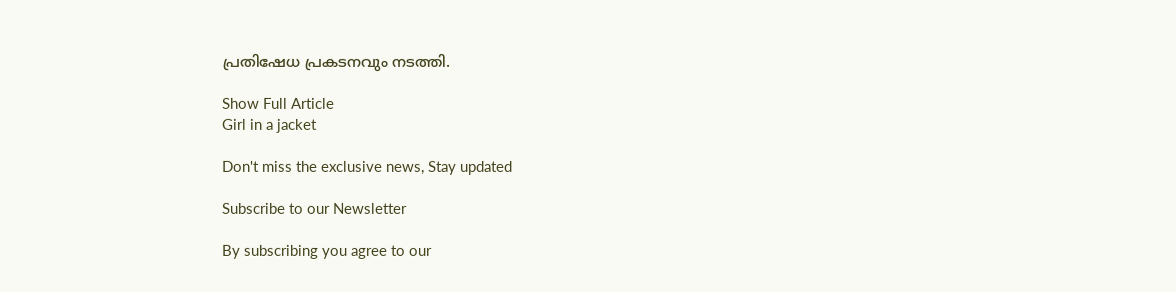പ്രതിഷേധ പ്രകടനവും നടത്തി.

Show Full Article
Girl in a jacket

Don't miss the exclusive news, Stay updated

Subscribe to our Newsletter

By subscribing you agree to our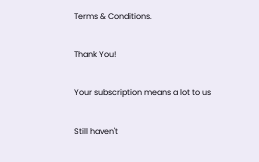Terms & Conditions.

Thank You!

Your subscription means a lot to us

Still haven't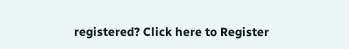registered? Click here to Register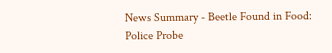News Summary - Beetle Found in Food: Police Probe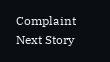Complaint
Next Story